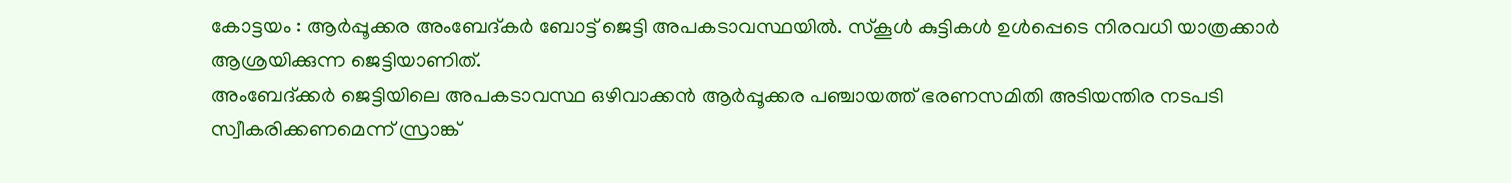കോട്ടയം : ആർപ്പൂക്കര അംബേദ്കർ ബോട്ട് ജെട്ടി അപകടാവസ്ഥയിൽ. സ്കൂൾ കുട്ടികൾ ഉൾപ്പെടെ നിരവധി യാത്രക്കാർ ആശ്രയിക്കുന്ന ജെട്ടിയാണിത്.
അംബേദ്ക്കർ ജെട്ടിയിലെ അപകടാവസ്ഥ ഒഴിവാക്കൻ ആർപ്പൂക്കര പഞ്ചായത്ത് ഭരണസമിതി അടിയന്തിര നടപടി സ്വീകരിക്കണമെന്ന് സ്രാങ്ക്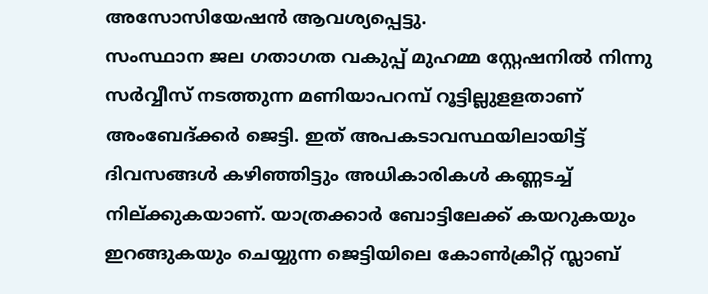അസോസിയേഷൻ ആവശ്യപ്പെട്ടു.
സംസ്ഥാന ജല ഗതാഗത വകുപ്പ് മുഹമ്മ സ്റ്റേഷനിൽ നിന്നു സർവ്വീസ് നടത്തുന്ന മണിയാപറമ്പ് റൂട്ടില്ലുളളതാണ് അംബേദ്ക്കർ ജെട്ടി. ഇത് അപകടാവസ്ഥയിലായിട്ട് ദിവസങ്ങൾ കഴിഞ്ഞിട്ടും അധികാരികൾ കണ്ണടച്ച് നില്ക്കുകയാണ്. യാത്രക്കാർ ബോട്ടിലേക്ക് കയറുകയും ഇറങ്ങുകയും ചെയ്യുന്ന ജെട്ടിയിലെ കോൺക്രീറ്റ് സ്ലാബ്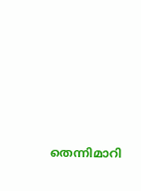തെന്നിമാറി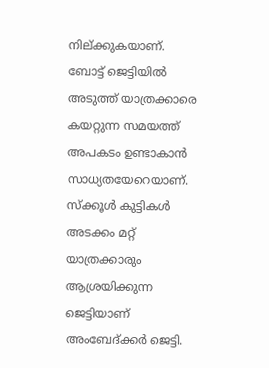നില്ക്കുകയാണ്.
ബോട്ട് ജെട്ടിയിൽ അടുത്ത് യാത്രക്കാരെ കയറ്റുന്ന സമയത്ത് അപകടം ഉണ്ടാകാൻ സാധ്യതയേറെയാണ്. സ്ക്കൂൾ കുട്ടികൾ അടക്കം മറ്റ് യാത്രക്കാരും ആശ്രയിക്കുന്ന ജെട്ടിയാണ് അംബേദ്ക്കർ ജെട്ടി.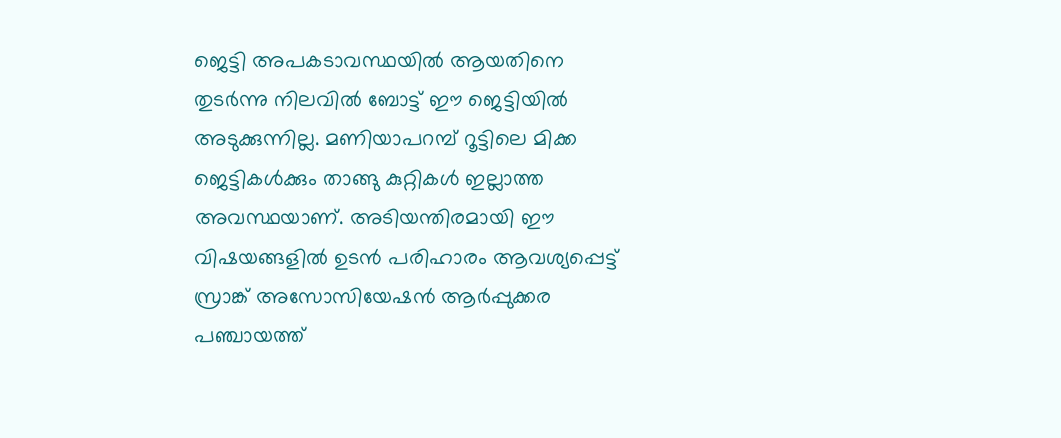ജെട്ടി അപകടാവസ്ഥയിൽ ആയതിനെ തുടർന്നു നിലവിൽ ബോട്ട് ഈ ജെട്ടിയിൽ അടുക്കുന്നില്ല. മണിയാപറമ്പ് റൂട്ടിലെ മിക്ക ജെട്ടികൾക്കും താങ്ങു കുറ്റികൾ ഇല്ലാത്ത അവസ്ഥയാണ്. അടിയന്തിരമായി ഈ വിഷയങ്ങളിൽ ഉടൻ പരിഹാരം ആവശ്യപ്പെട്ട് സ്രാങ്ക് അസോസിയേഷൻ ആർപ്പുക്കര പഞ്ചായത്ത്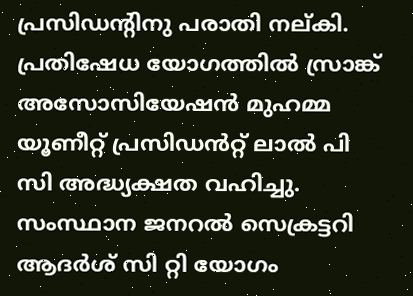പ്രസിഡൻ്റിനു പരാതി നല്കി.
പ്രതിഷേധ യോഗത്തിൽ സ്രാങ്ക് അസോസിയേഷൻ മുഹമ്മ യൂണീറ്റ് പ്രസിഡൻറ്റ് ലാൽ പി സി അദ്ധ്യക്ഷത വഹിച്ചു. സംസ്ഥാന ജനറൽ സെക്രട്ടറി ആദർശ് സി റ്റി യോഗം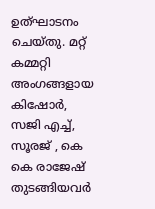ഉത്ഘാടനം ചെയ്തു. മറ്റ് കമ്മറ്റി അംഗങ്ങളായ കിഷോർ, സജി എച്ച്, സൂരജ് , കെ കെ രാജേഷ് തുടങ്ങിയവർ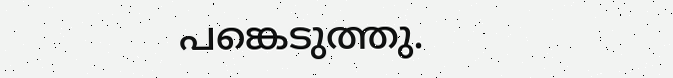പങ്കെടുത്തു.